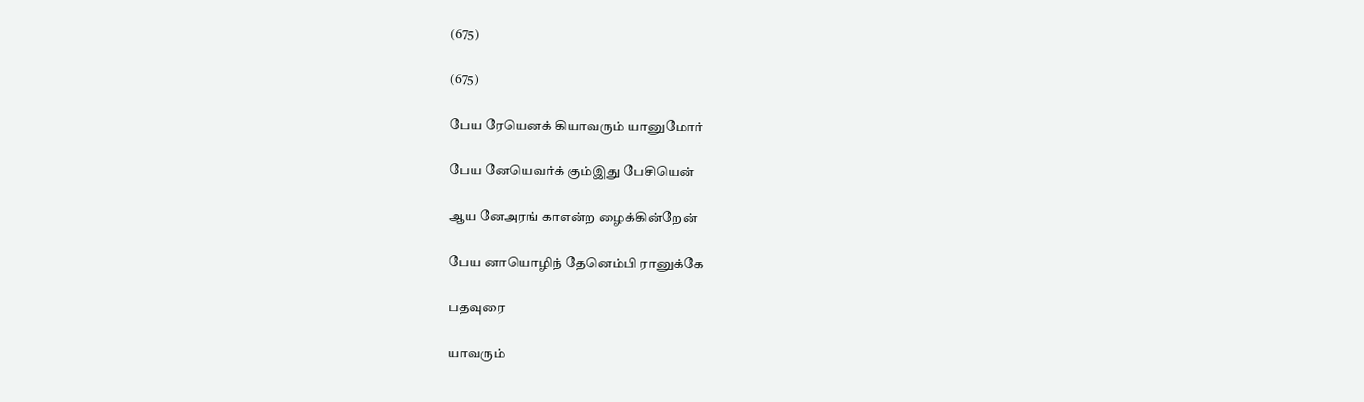(675)

(675)

பேய ரேயெனக் கியாவரும் யானுமோர்

பேய னேயெவர்க் கும்இது பேசியென்

ஆய னேஅரங் காஎன்ற ழைக்கின்றேன்

பேய னாயொழிந் தேனெம்பி ரானுக்கே

பதவுரை

யாவரும்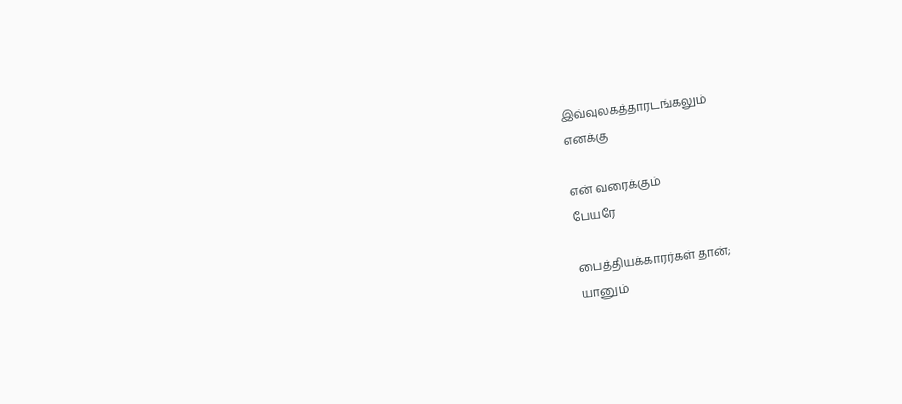இவ்வுலகத்தாரடங்கலும்
எனக்கு

என் வரைக்கும்
பேயரே

பைத்தியக்காரர்கள் தான்;
யானும்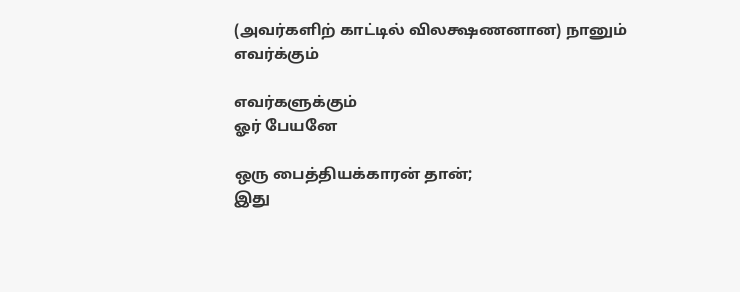(அவர்களிற் காட்டில் விலக்ஷணனான) நானும்
எவர்க்கும்

எவர்களுக்கும்
ஓர் பேயனே

ஒரு பைத்தியக்காரன் தான்;
இது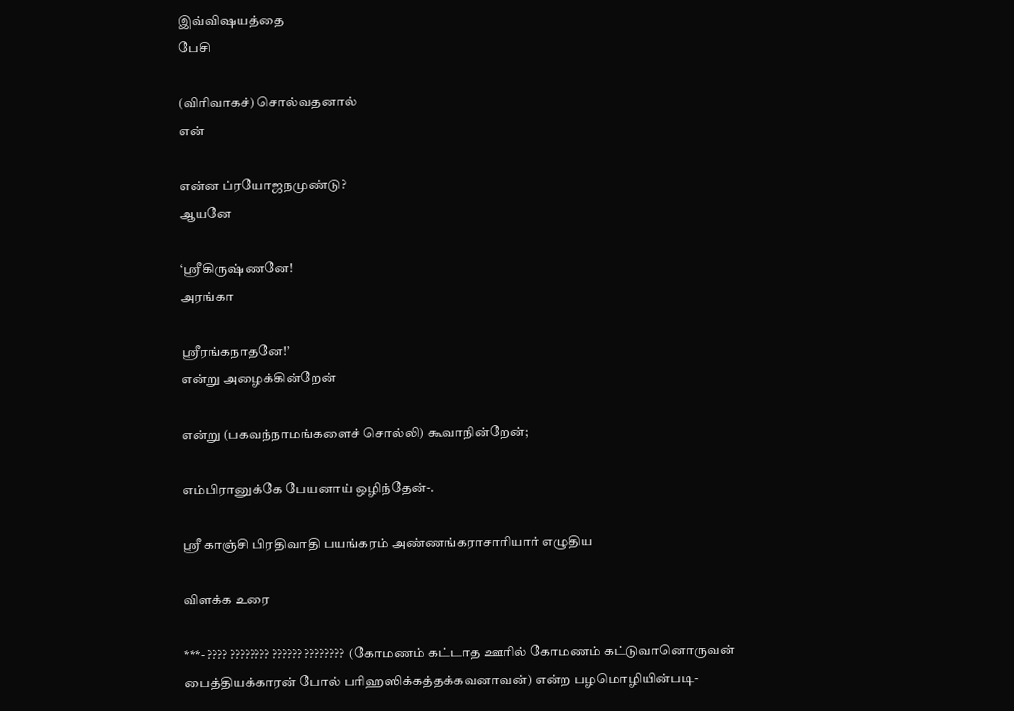இவ்விஷயத்தை
பேசி

(விரிவாகச்) சொல்வதனால்
என்

என்ன ப்ரயோஜநமுண்டு?
ஆயனே

‘ஸ்ரீகிருஷ்ணனே!
அரங்கா

ஸ்ரீரங்கநாதனே!’
என்று அழைக்கின்றேன்

என்று (பகவந்நாமங்களைச் சொல்லி) கூவாநின்றேன்;

எம்பிரானுக்கே பேயனாய் ஒழிந்தேன்-.

ஸ்ரீ காஞ்சி பிரதிவாதி பயங்கரம் அண்ணங்கராசாரியார் எழுதிய

விளக்க உரை

***- ???? ???????? ?????? ????????  (கோமணம் கட்டாத ஊரில் கோமணம் கட்டுவானொருவன் பைத்தியக்காரன் போல் பரிஹஸிக்கத்தக்கவனாவன்) என்ற பழமொழியின்படி-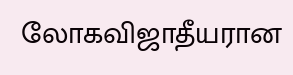லோகவிஜாதீயரான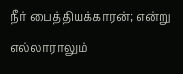நீர் பைத்தியக்காரன்; என்று எல்லாராலும்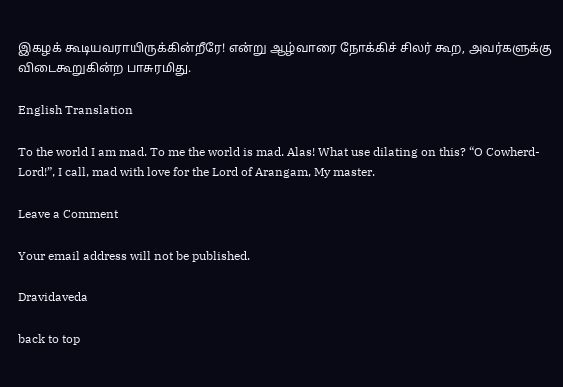இகழக் கூடியவராயிருக்கின்றீரே! என்று ஆழ்வாரை நோக்கிச் சிலர் கூற, அவர்களுக்கு விடைகூறுகின்ற பாசுரமிது.

English Translation

To the world I am mad. To me the world is mad. Alas! What use dilating on this? “O Cowherd-Lord!”, I call, mad with love for the Lord of Arangam, My master.

Leave a Comment

Your email address will not be published.

Dravidaveda

back to top